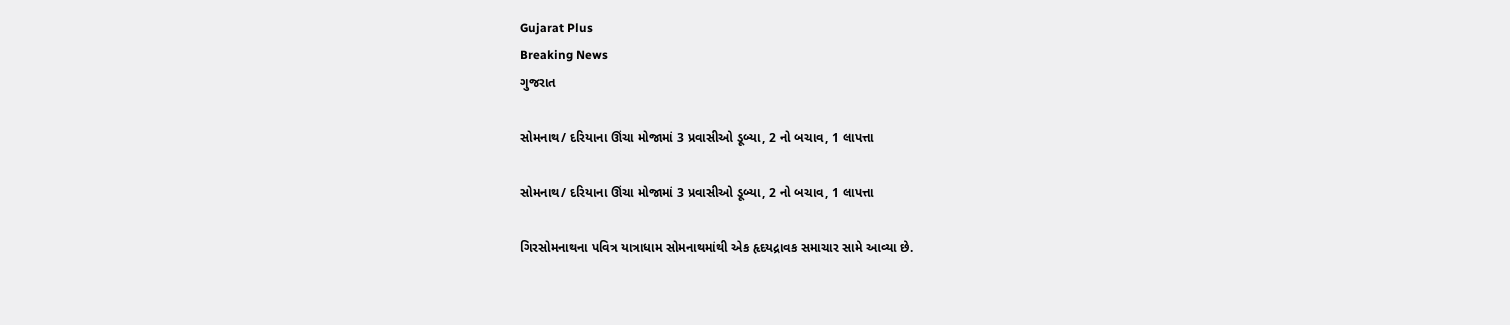Gujarat Plus
Breaking News
ગુજરાત

સોમનાથ/ દરિયાના ઊંચા મોજામાં 3 પ્રવાસીઓ ડૂબ્યા, 2 નો બચાવ, 1 લાપત્તા

સોમનાથ/ દરિયાના ઊંચા મોજામાં 3 પ્રવાસીઓ ડૂબ્યા, 2 નો બચાવ, 1 લાપત્તા

ગિરસોમનાથના પવિત્ર યાત્રાધામ સોમનાથમાંથી એક હૃદયદ્રાવક સમાચાર સામે આવ્યા છે.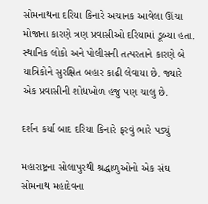સોમનાથના દરિયા કિનારે અચાનક આવેલા ઊંચા મોજાના કારણે ત્રણ પ્રવાસીઓ દરિયામાં ડૂબ્યા હતા. સ્થાનિક લોકો અને પોલીસની તત્પરતાને કારણે બે યાત્રિકોને સુરક્ષિત બહાર કાઢી લેવાયા છે. જ્યારે એક પ્રવાસીની શોધખોળ હજુ પણ ચાલુ છે.

દર્શન કર્યા બાદ દરિયા કિનારે ફરવું ભારે પડ્યું

મહારાષ્ટ્રના સોલાપુરથી શ્રદ્ધાળુઓનો એક સંઘ સોમનાથ મહાદેવના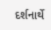દર્શનાર્થે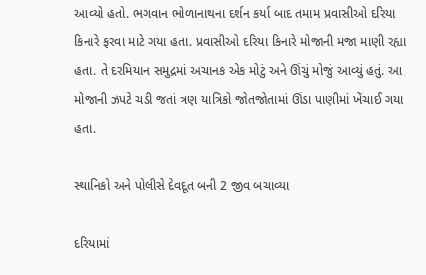આવ્યો હતો. ભગવાન ભોળાનાથના દર્શન કર્યા બાદ તમામ પ્રવાસીઓ દરિયા કિનારે ફરવા માટે ગયા હતા. પ્રવાસીઓ દરિયા કિનારે મોજાની મજા માણી રહ્યા હતા. તે દરમિયાન સમુદ્રમાં અચાનક એક મોટું અને ઊંચું મોજું આવ્યું હતું. આ મોજાની ઝપટે ચડી જતાં ત્રણ યાત્રિકો જોતજોતામાં ઊંડા પાણીમાં ખેંચાઈ ગયા હતા.

સ્થાનિકો અને પોલીસે દેવદૂત બની 2 જીવ બચાવ્યા

દરિયામાં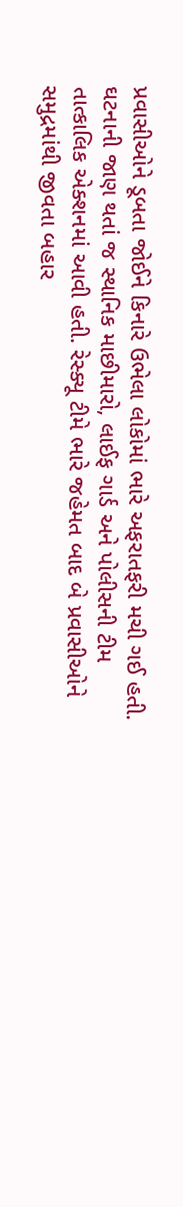પ્રવાસીઓને ડૂબતા જોઈને કિનારે ઉભેલા લોકોમાં ભારે અફરાતફરી મચી ગઈ હતી. ઘટનાની જાણ થતાં જ સ્થાનિક માછીમારો, લાઈફ ગાર્ડ અને પોલીસની ટીમ તાત્કાલિક એક્શનમાં આવી હતી. રેસ્ક્યૂ ટીમે ભારે જહેમત બાદ બે પ્રવાસીઓને સમુદ્રમાંથી જીવતા બહાર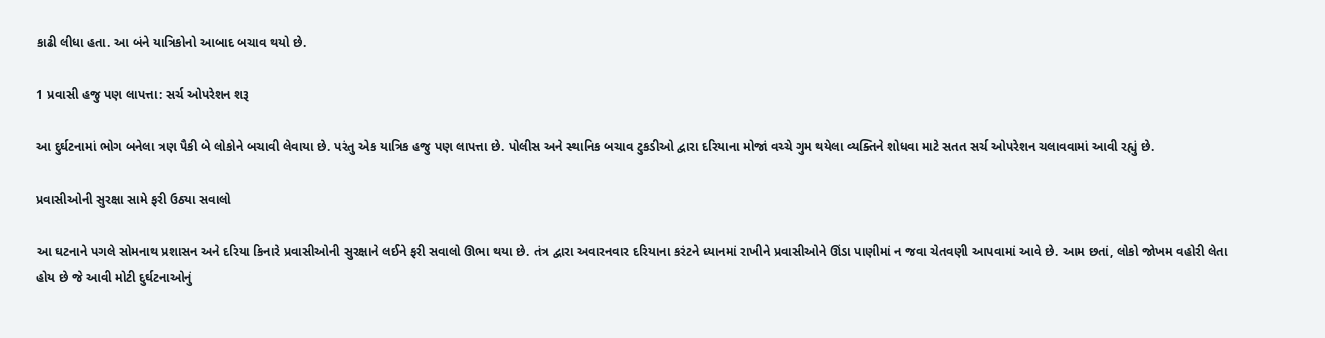કાઢી લીધા હતા. આ બંને યાત્રિકોનો આબાદ બચાવ થયો છે.

1 પ્રવાસી હજુ પણ લાપત્તા: સર્ચ ઓપરેશન શરૂ

આ દુર્ઘટનામાં ભોગ બનેલા ત્રણ પૈકી બે લોકોને બચાવી લેવાયા છે. પરંતુ એક યાત્રિક હજુ પણ લાપત્તા છે. પોલીસ અને સ્થાનિક બચાવ ટુકડીઓ દ્વારા દરિયાના મોજાં વચ્ચે ગુમ થયેલા વ્યક્તિને શોધવા માટે સતત સર્ચ ઓપરેશન ચલાવવામાં આવી રહ્યું છે.

પ્રવાસીઓની સુરક્ષા સામે ફરી ઉઠ્યા સવાલો

આ ઘટનાને પગલે સોમનાથ પ્રશાસન અને દરિયા કિનારે પ્રવાસીઓની સુરક્ષાને લઈને ફરી સવાલો ઊભા થયા છે. તંત્ર દ્વારા અવારનવાર દરિયાના કરંટને ધ્યાનમાં રાખીને પ્રવાસીઓને ઊંડા પાણીમાં ન જવા ચેતવણી આપવામાં આવે છે. આમ છતાં, લોકો જોખમ વહોરી લેતા હોય છે જે આવી મોટી દુર્ઘટનાઓનું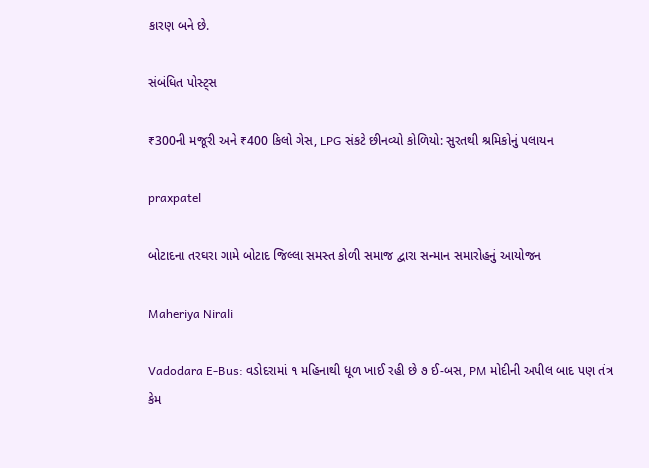કારણ બને છે.

સંબંધિત પોસ્ટ્સ

₹300ની મજૂરી અને ₹400 કિલો ગેસ, LPG સંકટે છીનવ્યો કોળિયો: સુરતથી શ્રમિકોનું પલાયન

praxpatel

બોટાદના તરઘરા ગામે બોટાદ જિલ્લા સમસ્ત કોળી સમાજ દ્વારા સન્માન સમારોહનું આયોજન

Maheriya Nirali

Vadodara E-Bus: વડોદરામાં ૧ મહિનાથી ધૂળ ખાઈ રહી છે ૭ ઈ-બસ, PM મોદીની અપીલ બાદ પણ તંત્ર કેમ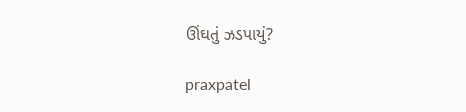ઊંઘતું ઝડપાયું?

praxpatel